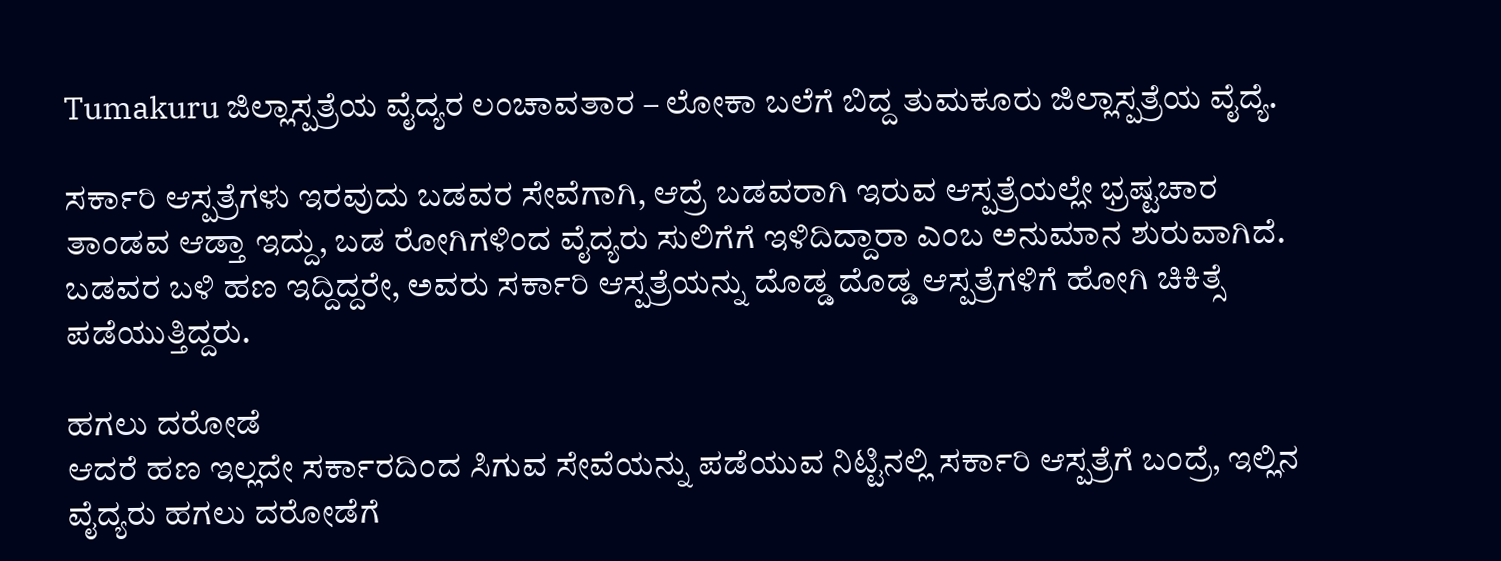Tumakuru ಜಿಲ್ಲಾಸ್ಪತ್ರೆಯ ವೈದ್ಯರ ಲಂಚಾವತಾರ – ಲೋಕಾ ಬಲೆಗೆ ಬಿದ್ದ ತುಮಕೂರು ಜಿಲ್ಲಾಸ್ಪತ್ರೆಯ ವೈದ್ಯೆ.

ಸರ್ಕಾರಿ ಆಸ್ಪತ್ರೆಗಳು ಇರವುದು ಬಡವರ ಸೇವೆಗಾಗಿ, ಆದ್ರೆ ಬಡವರಾಗಿ ಇರುವ ಆಸ್ಪತ್ರೆಯಲ್ಲೇ ಭ್ರಷ್ಟಚಾರ ತಾಂಡವ ಆಡ್ತಾ ಇದ್ದು, ಬಡ ರೋಗಿಗಳಿಂದ ವೈದ್ಯರು ಸುಲಿಗೆಗೆ ಇಳಿದಿದ್ದಾರಾ ಎಂಬ ಅನುಮಾನ ಶುರುವಾಗಿದೆ. ಬಡವರ ಬಳಿ ಹಣ ಇದ್ದಿದ್ದರೇ, ಅವರು ಸರ್ಕಾರಿ ಆಸ್ಪತ್ರೆಯನ್ನು ದೊಡ್ಡ ದೊಡ್ಡ ಆಸ್ಪತ್ರೆಗಳಿಗೆ ಹೋಗಿ ಚಿಕಿತ್ಸೆ ಪಡೆಯುತ್ತಿದ್ದರು.

ಹಗಲು ದರೋಡೆ
ಆದರೆ ಹಣ ಇಲ್ಲದೇ ಸರ್ಕಾರದಿಂದ ಸಿಗುವ ಸೇವೆಯನ್ನು ಪಡೆಯುವ ನಿಟ್ಟಿನಲ್ಲಿ ಸರ್ಕಾರಿ ಆಸ್ಪತ್ರೆಗೆ ಬಂದ್ರೆ, ಇಲ್ಲಿನ ವೈದ್ಯರು ಹಗಲು ದರೋಡೆಗೆ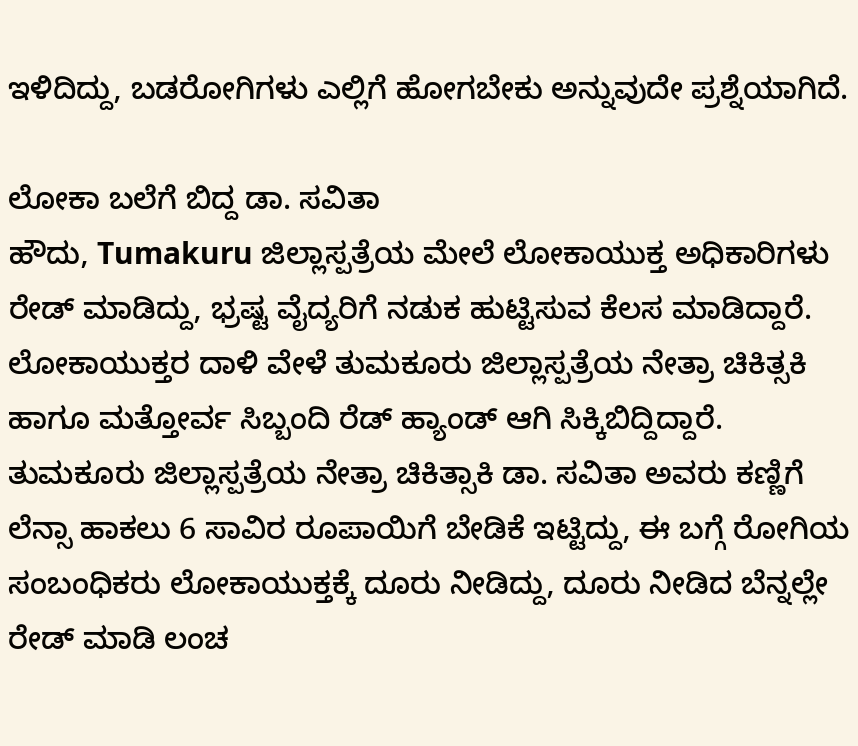ಇಳಿದಿದ್ದು, ಬಡರೋಗಿಗಳು ಎಲ್ಲಿಗೆ ಹೋಗಬೇಕು ಅನ್ನುವುದೇ ಪ್ರಶ್ನೆಯಾಗಿದೆ.

ಲೋಕಾ ಬಲೆಗೆ ಬಿದ್ದ ಡಾ. ಸವಿತಾ
ಹೌದು, Tumakuru ಜಿಲ್ಲಾಸ್ಪತ್ರೆಯ ಮೇಲೆ ಲೋಕಾಯುಕ್ತ ಅಧಿಕಾರಿಗಳು ರೇಡ್ ಮಾಡಿದ್ದು, ಭ್ರಷ್ಟ ವೈದ್ಯರಿಗೆ ನಡುಕ ಹುಟ್ಟಿಸುವ ಕೆಲಸ ಮಾಡಿದ್ದಾರೆ. ಲೋಕಾಯುಕ್ತರ ದಾಳಿ ವೇಳೆ ತುಮಕೂರು ಜಿಲ್ಲಾಸ್ಪತ್ರೆಯ ನೇತ್ರಾ ಚಿಕಿತ್ಸಕಿ ಹಾಗೂ ಮತ್ತೋರ್ವ ಸಿಬ್ಬಂದಿ ರೆಡ್ ಹ್ಯಾಂಡ್ ಆಗಿ ಸಿಕ್ಕಿಬಿದ್ದಿದ್ದಾರೆ.
ತುಮಕೂರು ಜಿಲ್ಲಾಸ್ಪತ್ರೆಯ ನೇತ್ರಾ ಚಿಕಿತ್ಸಾಕಿ ಡಾ. ಸವಿತಾ ಅವರು ಕಣ್ಣಿಗೆ ಲೆನ್ಸಾ ಹಾಕಲು 6 ಸಾವಿರ ರೂಪಾಯಿಗೆ ಬೇಡಿಕೆ ಇಟ್ಟಿದ್ದು, ಈ ಬಗ್ಗೆ ರೋಗಿಯ ಸಂಬಂಧಿಕರು ಲೋಕಾಯುಕ್ತಕ್ಕೆ ದೂರು ನೀಡಿದ್ದು, ದೂರು ನೀಡಿದ ಬೆನ್ನಲ್ಲೇ ರೇಡ್ ಮಾಡಿ ಲಂಚ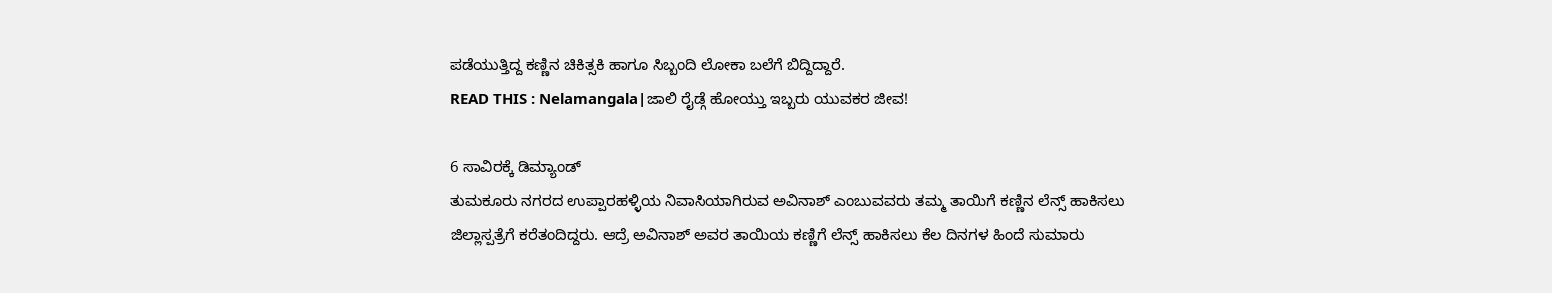ಪಡೆಯುತ್ತಿದ್ದ ಕಣ್ಣಿನ ಚಿಕಿತ್ಸಕಿ ಹಾಗೂ ಸಿಬ್ಬಂದಿ ಲೋಕಾ ಬಲೆಗೆ ಬಿದ್ದಿದ್ದಾರೆ.
READ THIS : Nelamangala|ಜಾಲಿ ರೈಡ್ಗೆ ಹೋಯ್ತು ಇಬ್ಬರು ಯುವಕರ ಜೀವ!

6 ಸಾವಿರಕ್ಕೆ ಡಿಮ್ಯಾಂಡ್
ತುಮಕೂರು ನಗರದ ಉಪ್ಪಾರಹಳ್ಳಿಯ ನಿವಾಸಿಯಾಗಿರುವ ಅವಿನಾಶ್ ಎಂಬುವವರು ತಮ್ಮ ತಾಯಿಗೆ ಕಣ್ಣಿನ ಲೆನ್ಸ್ ಹಾಕಿಸಲು ಜಿಲ್ಲಾಸ್ಪತ್ರೆಗೆ ಕರೆತಂದಿದ್ದರು. ಆದ್ರೆ ಅವಿನಾಶ್ ಅವರ ತಾಯಿಯ ಕಣ್ಣಿಗೆ ಲೆನ್ಸ್ ಹಾಕಿಸಲು ಕೆಲ ದಿನಗಳ ಹಿಂದೆ ಸುಮಾರು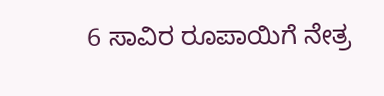6 ಸಾವಿರ ರೂಪಾಯಿಗೆ ನೇತ್ರ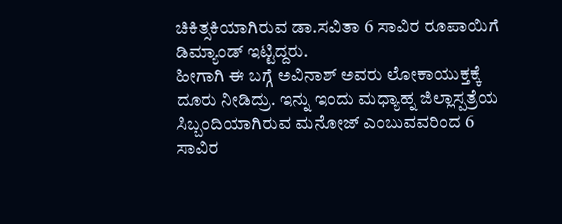ಚಿಕಿತ್ಸಕಿಯಾಗಿರುವ ಡಾ.ಸವಿತಾ 6 ಸಾವಿರ ರೂಪಾಯಿಗೆ ಡಿಮ್ಯಾಂಡ್ ಇಟ್ಟಿದ್ದರು.
ಹೀಗಾಗಿ ಈ ಬಗ್ಗೆ ಅವಿನಾಶ್ ಅವರು ಲೋಕಾಯುಕ್ತಕ್ಕೆ ದೂರು ನೀಡಿದ್ರು. ಇನ್ನು ಇಂದು ಮಧ್ಯಾಹ್ನ ಜಿಲ್ಲಾಸ್ಪತ್ರೆಯ ಸಿಬ್ಬಂದಿಯಾಗಿರುವ ಮನೋಜ್ ಎಂಬುವವರಿಂದ 6 ಸಾವಿರ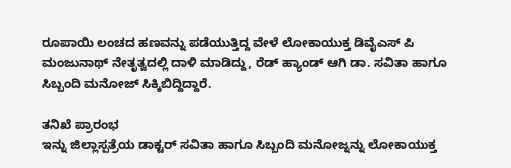ರೂಪಾಯಿ ಲಂಚದ ಹಣವನ್ನು ಪಡೆಯುತ್ತಿದ್ದ ವೇಳೆ ಲೋಕಾಯುಕ್ತ ಡಿವೈಎಸ್ ಪಿ ಮಂಜುನಾಥ್ ನೇತೃತ್ವದಲ್ಲಿ ದಾಳಿ ಮಾಡಿದ್ದು, ರೆಡ್ ಹ್ಯಾಂಡ್ ಆಗಿ ಡಾ. ಸವಿತಾ ಹಾಗೂ ಸಿಬ್ಬಂದಿ ಮನೋಜ್ ಸಿಕ್ಕಿಬಿದ್ದಿದ್ದಾರೆ.

ತನಿಖೆ ಪ್ರಾರಂಭ
ಇನ್ನು ಜಿಲ್ಲಾಸ್ಪತ್ರೆಯ ಡಾಕ್ಟರ್ ಸವಿತಾ ಹಾಗೂ ಸಿಬ್ಬಂದಿ ಮನೋಜ್ನನ್ನು ಲೋಕಾಯುಕ್ತ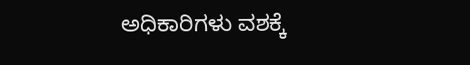ಅಧಿಕಾರಿಗಳು ವಶಕ್ಕೆ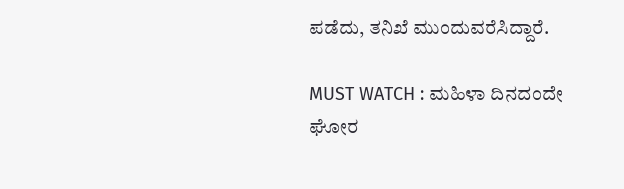ಪಡೆದು, ತನಿಖೆ ಮುಂದುವರೆಸಿದ್ದಾರೆ.

MUST WATCH : ಮಹಿಳಾ ದಿನದಂದೇ ಘೋರ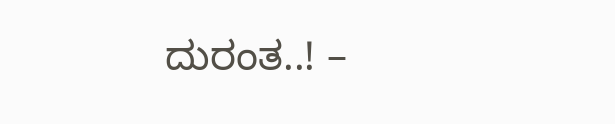ದುರಂತ..! –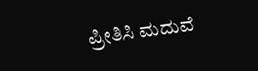ಪ್ರೀತಿಸಿ ಮದುವೆ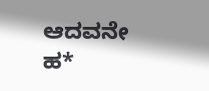ಆದವನೇ ಹ*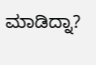ಮಾಡಿದ್ನಾ?